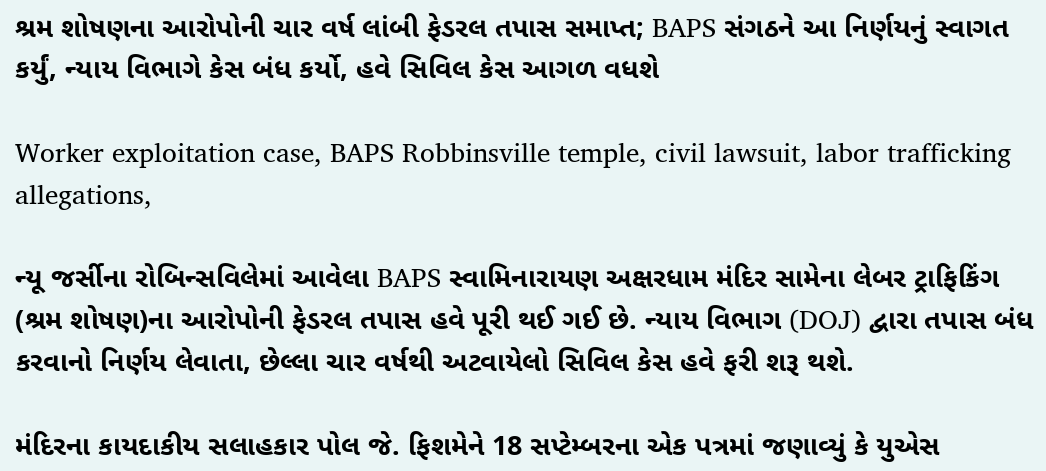શ્રમ શોષણના આરોપોની ચાર વર્ષ લાંબી ફેડરલ તપાસ સમાપ્ત; BAPS સંગઠને આ નિર્ણયનું સ્વાગત કર્યું, ન્યાય વિભાગે કેસ બંધ કર્યો, હવે સિવિલ કેસ આગળ વધશે

Worker exploitation case, BAPS Robbinsville temple, civil lawsuit, labor trafficking allegations,

ન્યૂ જર્સીના રોબિન્સવિલેમાં આવેલા BAPS સ્વામિનારાયણ અક્ષરધામ મંદિર સામેના લેબર ટ્રાફિકિંગ (શ્રમ શોષણ)ના આરોપોની ફેડરલ તપાસ હવે પૂરી થઈ ગઈ છે. ન્યાય વિભાગ (DOJ) દ્વારા તપાસ બંધ કરવાનો નિર્ણય લેવાતા, છેલ્લા ચાર વર્ષથી અટવાયેલો સિવિલ કેસ હવે ફરી શરૂ થશે.

મંદિરના કાયદાકીય સલાહકાર પોલ જે. ફિશમેને 18 સપ્ટેમ્બરના એક પત્રમાં જણાવ્યું કે યુએસ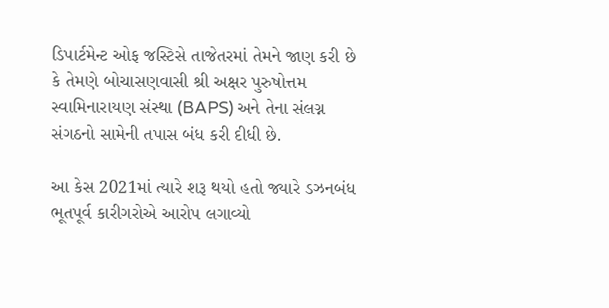ડિપાર્ટમેન્ટ ઓફ જસ્ટિસે તાજેતરમાં તેમને જાણ કરી છે કે તેમણે બોચાસણવાસી શ્રી અક્ષર પુરુષોત્તમ સ્વામિનારાયણ સંસ્થા (BAPS) અને તેના સંલગ્ન સંગઠનો સામેની તપાસ બંધ કરી દીધી છે.

આ કેસ 2021માં ત્યારે શરૂ થયો હતો જ્યારે ડઝનબંધ ભૂતપૂર્વ કારીગરોએ આરોપ લગાવ્યો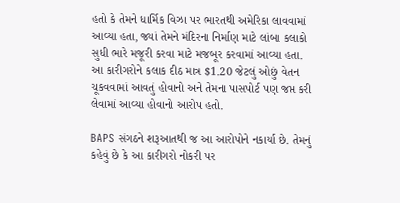હતો કે તેમને ધાર્મિક વિઝા પર ભારતથી અમેરિકા લાવવામાં આવ્યા હતા, જ્યાં તેમને મંદિરના નિર્માણ માટે લાંબા કલાકો સુધી ભારે મજૂરી કરવા માટે મજબૂર કરવામાં આવ્યા હતા. આ કારીગરોને કલાક દીઠ માત્ર $1.20 જેટલું ઓછું વેતન ચૂકવવામાં આવતું હોવાનો અને તેમના પાસપોર્ટ પણ જપ્ત કરી લેવામાં આવ્યા હોવાનો આરોપ હતો.

BAPS સંગઠને શરૂઆતથી જ આ આરોપોને નકાર્યા છે. તેમનું કહેવું છે કે આ કારીગરો નોકરી પર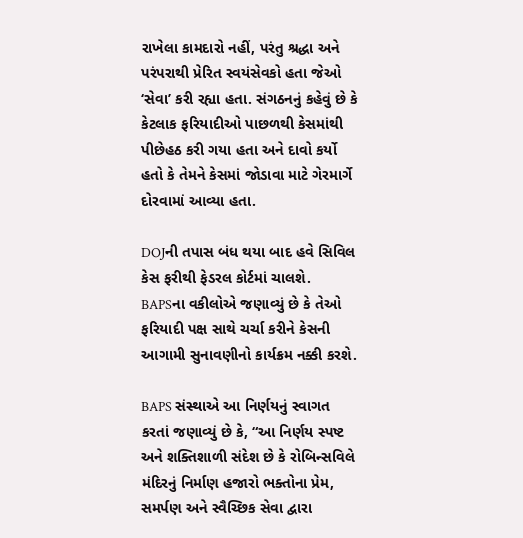રાખેલા કામદારો નહીં, પરંતુ શ્રદ્ધા અને પરંપરાથી પ્રેરિત સ્વયંસેવકો હતા જેઓ ‘સેવા’ કરી રહ્યા હતા. સંગઠનનું કહેવું છે કે કેટલાક ફરિયાદીઓ પાછળથી કેસમાંથી પીછેહઠ કરી ગયા હતા અને દાવો કર્યો હતો કે તેમને કેસમાં જોડાવા માટે ગેરમાર્ગે દોરવામાં આવ્યા હતા.

DOJની તપાસ બંધ થયા બાદ હવે સિવિલ કેસ ફરીથી ફેડરલ કોર્ટમાં ચાલશે. BAPSના વકીલોએ જણાવ્યું છે કે તેઓ ફરિયાદી પક્ષ સાથે ચર્ચા કરીને કેસની આગામી સુનાવણીનો કાર્યક્રમ નક્કી કરશે.

BAPS સંસ્થાએ આ નિર્ણયનું સ્વાગત કરતાં જણાવ્યું છે કે, “આ નિર્ણય સ્પષ્ટ અને શક્તિશાળી સંદેશ છે કે રોબિન્સવિલે મંદિરનું નિર્માણ હજારો ભક્તોના પ્રેમ, સમર્પણ અને સ્વૈચ્છિક સેવા દ્વારા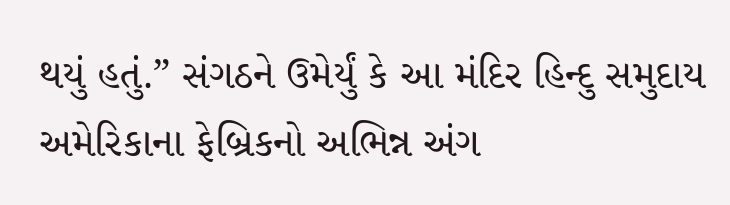થયું હતું.” સંગઠને ઉમેર્યું કે આ મંદિર હિન્દુ સમુદાય અમેરિકાના ફેબ્રિકનો અભિન્ન અંગ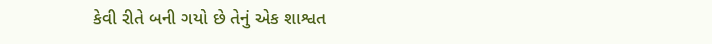કેવી રીતે બની ગયો છે તેનું એક શાશ્વત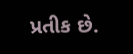પ્રતીક છે.